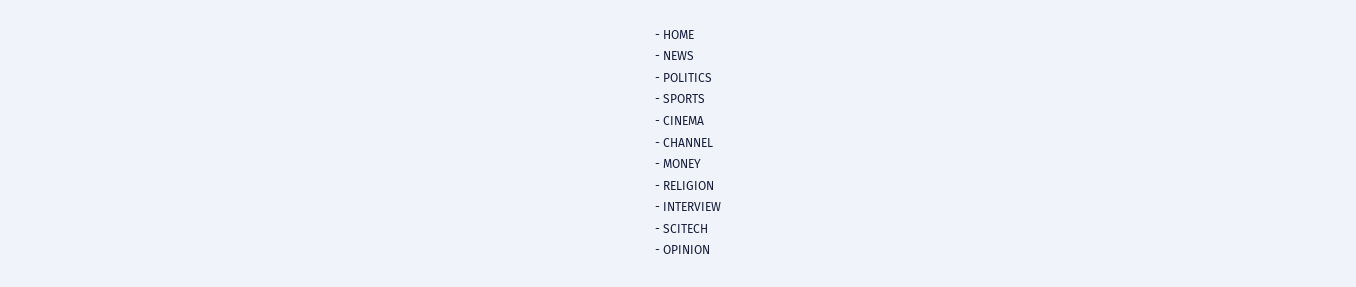- HOME
- NEWS
- POLITICS
- SPORTS
- CINEMA
- CHANNEL
- MONEY
- RELIGION
- INTERVIEW
- SCITECH
- OPINION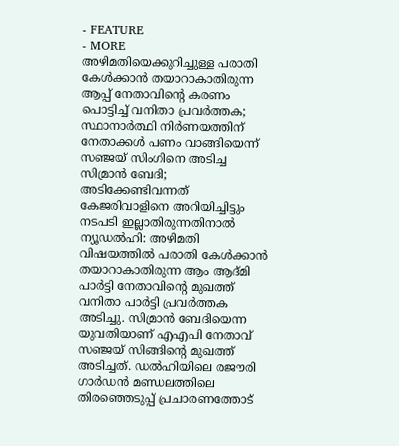- FEATURE
- MORE
അഴിമതിയെക്കുറിച്ചുള്ള പരാതി കേൾക്കാൻ തയാറാകാതിരുന്ന ആപ്പ് നേതാവിന്റെ കരണം പൊട്ടിച്ച് വനിതാ പ്രവർത്തക; സ്ഥാനാർത്ഥി നിർണയത്തിന് നേതാക്കൾ പണം വാങ്ങിയെന്ന് സഞ്ജയ് സിംഗിനെ അടിച്ച സിമ്രാൻ ബേദി; അടിക്കേണ്ടിവന്നത് കേജരിവാളിനെ അറിയിച്ചിട്ടും നടപടി ഇല്ലാതിരുന്നതിനാൽ
ന്യൂഡൽഹി: അഴിമതി വിഷയത്തിൽ പരാതി കേൾക്കാൻ തയാറാകാതിരുന്ന ആം ആദ്മി പാർട്ടി നേതാവിന്റെ മുഖത്ത് വനിതാ പാർട്ടി പ്രവർത്തക അടിച്ചു. സിമ്രാൻ ബേദിയെന്ന യുവതിയാണ് എഎപി നേതാവ് സഞ്ജയ് സിങ്ങിന്റെ മുഖത്ത് അടിച്ചത്. ഡൽഹിയിലെ രജൗരി ഗാർഡൻ മണ്ഡലത്തിലെ തിരഞ്ഞെടുപ്പ് പ്രചാരണത്തോട്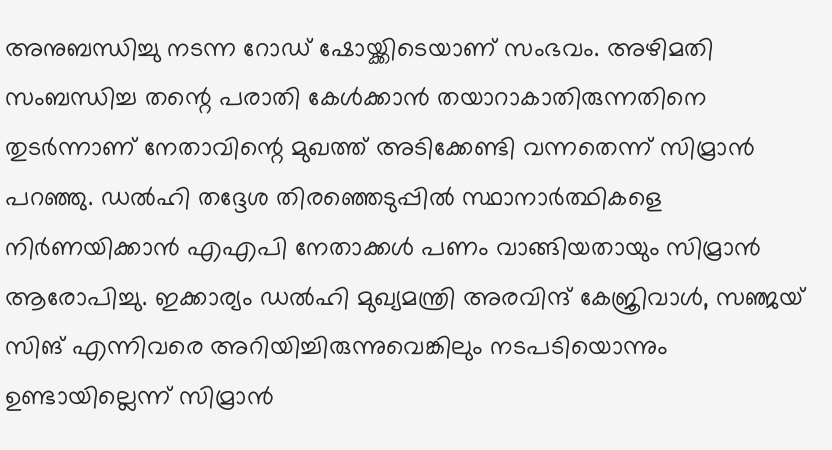അനുബന്ധിച്ചു നടന്ന റോഡ് ഷോയ്ക്കിടെയാണ് സംഭവം. അഴിമതി സംബന്ധിച്ച തന്റെ പരാതി കേൾക്കാൻ തയാറാകാതിരുന്നതിനെ തുടർന്നാണ് നേതാവിന്റെ മുഖത്ത് അടിക്കേണ്ടി വന്നതെന്ന് സിമ്രാൻ പറഞ്ഞു. ഡൽഹി തദ്ദേശ തിരഞ്ഞെടുപ്പിൽ സ്ഥാനാർത്ഥികളെ നിർണയിക്കാൻ എഎപി നേതാക്കൾ പണം വാങ്ങിയതായും സിമ്രാൻ ആരോപിച്ചു. ഇക്കാര്യം ഡൽഹി മുഖ്യമന്ത്രി അരവിന്ദ് കേജ്രിവാൾ, സഞ്ജയ് സിങ് എന്നിവരെ അറിയിച്ചിരുന്നുവെങ്കിലും നടപടിയൊന്നും ഉണ്ടായില്ലെന്ന് സിമ്രാൻ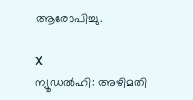ആരോപിച്ചു.

X
ന്യൂഡൽഹി: അഴിമതി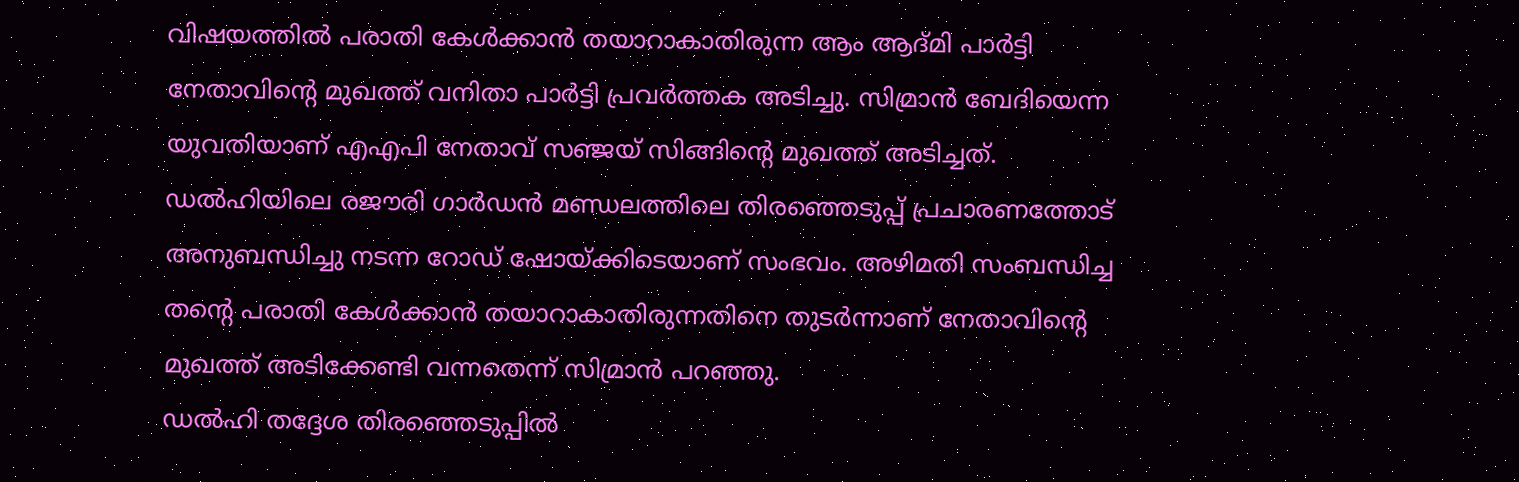വിഷയത്തിൽ പരാതി കേൾക്കാൻ തയാറാകാതിരുന്ന ആം ആദ്മി പാർട്ടി നേതാവിന്റെ മുഖത്ത് വനിതാ പാർട്ടി പ്രവർത്തക അടിച്ചു. സിമ്രാൻ ബേദിയെന്ന യുവതിയാണ് എഎപി നേതാവ് സഞ്ജയ് സിങ്ങിന്റെ മുഖത്ത് അടിച്ചത്.
ഡൽഹിയിലെ രജൗരി ഗാർഡൻ മണ്ഡലത്തിലെ തിരഞ്ഞെടുപ്പ് പ്രചാരണത്തോട് അനുബന്ധിച്ചു നടന്ന റോഡ് ഷോയ്ക്കിടെയാണ് സംഭവം. അഴിമതി സംബന്ധിച്ച തന്റെ പരാതി കേൾക്കാൻ തയാറാകാതിരുന്നതിനെ തുടർന്നാണ് നേതാവിന്റെ മുഖത്ത് അടിക്കേണ്ടി വന്നതെന്ന് സിമ്രാൻ പറഞ്ഞു.
ഡൽഹി തദ്ദേശ തിരഞ്ഞെടുപ്പിൽ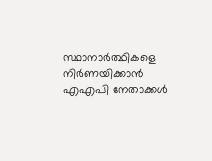സ്ഥാനാർത്ഥികളെ നിർണയിക്കാൻ എഎപി നേതാക്കൾ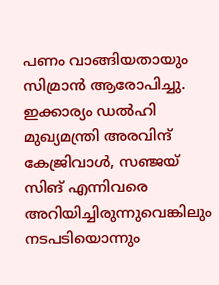പണം വാങ്ങിയതായും സിമ്രാൻ ആരോപിച്ചു. ഇക്കാര്യം ഡൽഹി മുഖ്യമന്ത്രി അരവിന്ദ് കേജ്രിവാൾ, സഞ്ജയ് സിങ് എന്നിവരെ അറിയിച്ചിരുന്നുവെങ്കിലും നടപടിയൊന്നും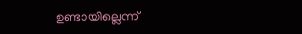ഉണ്ടായില്ലെന്ന്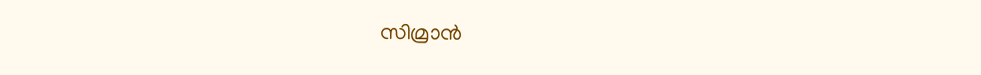സിമ്രാൻ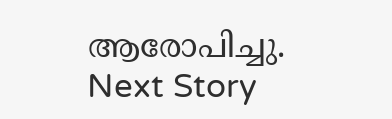ആരോപിച്ചു.
Next Story